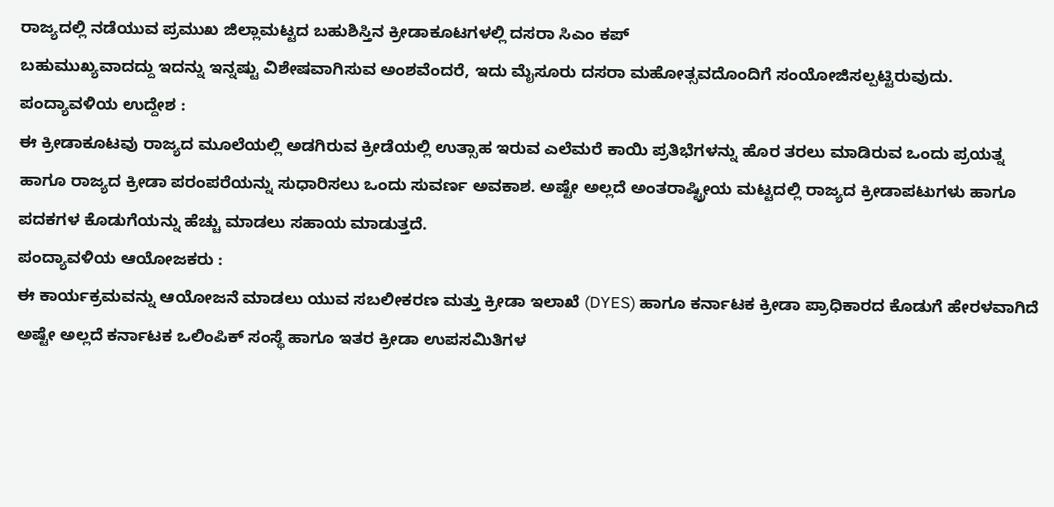ರಾಜ್ಯದಲ್ಲಿ ನಡೆಯುವ ಪ್ರಮುಖ ಜಿಲ್ಲಾಮಟ್ಟದ ಬಹುಶಿಸ್ತಿನ ಕ್ರೀಡಾಕೂಟಗಳಲ್ಲಿ ದಸರಾ ಸಿಎಂ ಕಪ್
ಬಹುಮುಖ್ಯವಾದದ್ದು ಇದನ್ನು ಇನ್ನಷ್ಟು ವಿಶೇಷವಾಗಿಸುವ ಅಂಶವೆಂದರೆ, ಇದು ಮೈಸೂರು ದಸರಾ ಮಹೋತ್ಸವದೊಂದಿಗೆ ಸಂಯೋಜಿಸಲ್ಪಟ್ಟಿರುವುದು.
ಪಂದ್ಯಾವಳಿಯ ಉದ್ದೇಶ :
ಈ ಕ್ರೀಡಾಕೂಟವು ರಾಜ್ಯದ ಮೂಲೆಯಲ್ಲಿ ಅಡಗಿರುವ ಕ್ರೀಡೆಯಲ್ಲಿ ಉತ್ಸಾಹ ಇರುವ ಎಲೆಮರೆ ಕಾಯಿ ಪ್ರತಿಭೆಗಳನ್ನು ಹೊರ ತರಲು ಮಾಡಿರುವ ಒಂದು ಪ್ರಯತ್ನ ಹಾಗೂ ರಾಜ್ಯದ ಕ್ರೀಡಾ ಪರಂಪರೆಯನ್ನು ಸುಧಾರಿಸಲು ಒಂದು ಸುವರ್ಣ ಅವಕಾಶ. ಅಷ್ಟೇ ಅಲ್ಲದೆ ಅಂತರಾಷ್ಟ್ರೀಯ ಮಟ್ಟದಲ್ಲಿ ರಾಜ್ಯದ ಕ್ರೀಡಾಪಟುಗಳು ಹಾಗೂ ಪದಕಗಳ ಕೊಡುಗೆಯನ್ನು ಹೆಚ್ಚು ಮಾಡಲು ಸಹಾಯ ಮಾಡುತ್ತದೆ.
ಪಂದ್ಯಾವಳಿಯ ಆಯೋಜಕರು :
ಈ ಕಾರ್ಯಕ್ರಮವನ್ನು ಆಯೋಜನೆ ಮಾಡಲು ಯುವ ಸಬಲೀಕರಣ ಮತ್ತು ಕ್ರೀಡಾ ಇಲಾಖೆ (DYES) ಹಾಗೂ ಕರ್ನಾಟಕ ಕ್ರೀಡಾ ಪ್ರಾಧಿಕಾರದ ಕೊಡುಗೆ ಹೇರಳವಾಗಿದೆ ಅಷ್ಟೇ ಅಲ್ಲದೆ ಕರ್ನಾಟಕ ಒಲಿಂಪಿಕ್ ಸಂಸ್ಥೆ ಹಾಗೂ ಇತರ ಕ್ರೀಡಾ ಉಪಸಮಿತಿಗಳ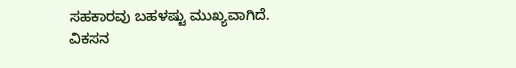ಸಹಕಾರವು ಬಹಳಷ್ಟು ಮುಖ್ಯವಾಗಿದೆ.
ವಿಕಸನ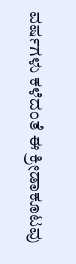ವರ್ಷಗಳು ಕಳೆದಂತೆ ಈ ಕ್ರೀಡಾಕೂಟವು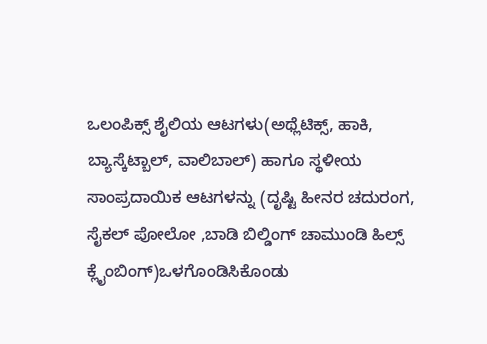ಒಲಂಪಿಕ್ಸ್ ಶೈಲಿಯ ಆಟಗಳು(ಅಥ್ಲೆಟಿಕ್ಸ್, ಹಾಕಿ, ಬ್ಯಾಸ್ಕೆಟ್ಬಾಲ್, ವಾಲಿಬಾಲ್) ಹಾಗೂ ಸ್ಥಳೀಯ ಸಾಂಪ್ರದಾಯಿಕ ಆಟಗಳನ್ನು (ದೃಷ್ಟಿ ಹೀನರ ಚದುರಂಗ, ಸೈಕಲ್ ಪೋಲೋ ,ಬಾಡಿ ಬಿಲ್ಡಿಂಗ್ ಚಾಮುಂಡಿ ಹಿಲ್ಸ್ ಕ್ಲೈಂಬಿಂಗ್)ಒಳಗೊಂಡಿಸಿಕೊಂಡು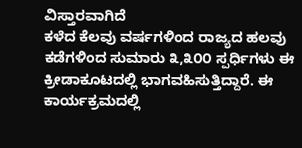ವಿಸ್ತಾರವಾಗಿದೆ
ಕಳೆದ ಕೆಲವು ವರ್ಷಗಳಿಂದ ರಾಜ್ಯದ ಹಲವು ಕಡೆಗಳಿಂದ ಸುಮಾರು ೩,೩೦೦ ಸ್ಪರ್ಧಿಗಳು ಈ ಕ್ರೀಡಾಕೂಟದಲ್ಲಿ ಭಾಗವಹಿಸುತ್ತಿದ್ದಾರೆ. ಈ ಕಾರ್ಯಕ್ರಮದಲ್ಲಿ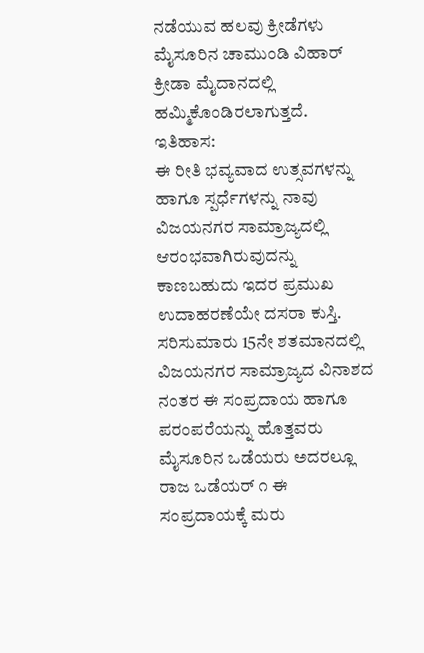ನಡೆಯುವ ಹಲವು ಕ್ರೀಡೆಗಳು ಮೈಸೂರಿನ ಚಾಮುಂಡಿ ವಿಹಾರ್ ಕ್ರೀಡಾ ಮೈದಾನದಲ್ಲಿ ಹಮ್ಮಿಕೊಂಡಿರಲಾಗುತ್ತದೆ.
ಇತಿಹಾಸ:
ಈ ರೀತಿ ಭವ್ಯವಾದ ಉತ್ಸವಗಳನ್ನು ಹಾಗೂ ಸ್ಪರ್ಧೆಗಳನ್ನು ನಾವು ವಿಜಯನಗರ ಸಾಮ್ರಾಜ್ಯದಲ್ಲಿ ಆರಂಭವಾಗಿರುವುದನ್ನು ಕಾಣಬಹುದು ಇದರ ಪ್ರಮುಖ ಉದಾಹರಣೆಯೇ ದಸರಾ ಕುಸ್ತಿ. ಸರಿಸುಮಾರು 15ನೇ ಶತಮಾನದಲ್ಲಿ ವಿಜಯನಗರ ಸಾಮ್ರಾಜ್ಯದ ವಿನಾಶದ ನಂತರ ಈ ಸಂಪ್ರದಾಯ ಹಾಗೂ ಪರಂಪರೆಯನ್ನು ಹೊತ್ತವರು ಮೈಸೂರಿನ ಒಡೆಯರು ಅದರಲ್ಲೂ ರಾಜ ಒಡೆಯರ್ ೧ ಈ ಸಂಪ್ರದಾಯಕ್ಕೆ ಮರು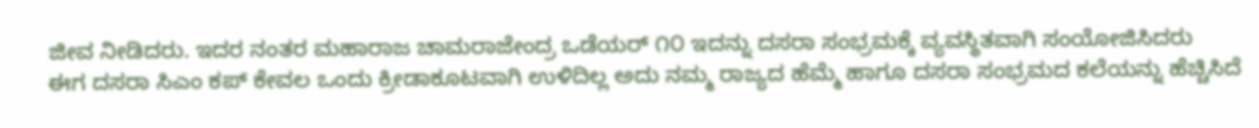ಜೀವ ನೀಡಿದರು. ಇದರ ನಂತರ ಮಹಾರಾಜ ಚಾಮರಾಜೇಂದ್ರ ಒಡೆಯರ್ ೧೦ ಇದನ್ನು ದಸರಾ ಸಂಭ್ರಮಕ್ಕೆ ವ್ಯವಸ್ಥಿತವಾಗಿ ಸಂಯೋಜಿಸಿದರು
ಈಗ ದಸರಾ ಸಿಎಂ ಕಪ್ ಕೇವಲ ಒಂದು ಕ್ರೀಡಾಕೂಟವಾಗಿ ಉಳಿದಿಲ್ಲ ಅದು ನಮ್ಮ ರಾಜ್ಯದ ಹೆಮ್ಮೆ ಹಾಗೂ ದಸರಾ ಸಂಭ್ರಮದ ಕಲೆಯನ್ನು ಹೆಚ್ಚಿಸಿದೆ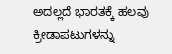ಅದಲ್ಲದೆ ಭಾರತಕ್ಕೆ ಹಲವು ಕ್ರೀಡಾಪಟುಗಳನ್ನು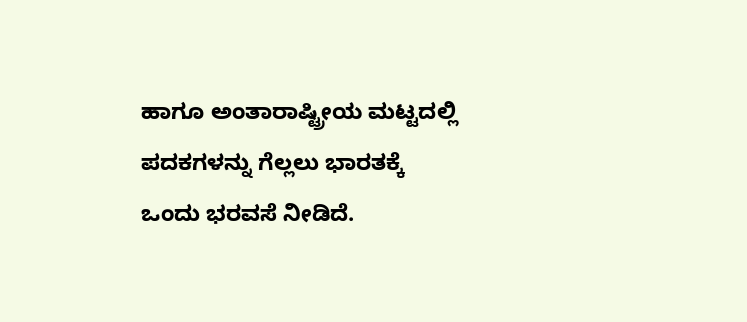ಹಾಗೂ ಅಂತಾರಾಷ್ಟ್ರೀಯ ಮಟ್ಟದಲ್ಲಿ ಪದಕಗಳನ್ನು ಗೆಲ್ಲಲು ಭಾರತಕ್ಕೆ ಒಂದು ಭರವಸೆ ನೀಡಿದೆ.